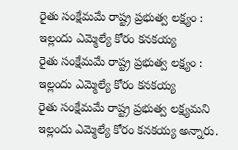రైతు సంక్షేమమే రాష్ట్ర ప్రభుత్వ లక్ష్యం : ఇల్లందు ఎమ్మెల్యే కోరం కనకయ్య
రైతు సంక్షేమమే రాష్ట్ర ప్రభుత్వ లక్ష్యం : ఇల్లందు ఎమ్మెల్యే కోరం కనకయ్య
రైతు సంక్షేమమే రాష్ట్ర ప్రభుత్వ లక్ష్యమని ఇల్లందు ఎమ్మెల్యే కోరం కనకయ్య అన్నారు.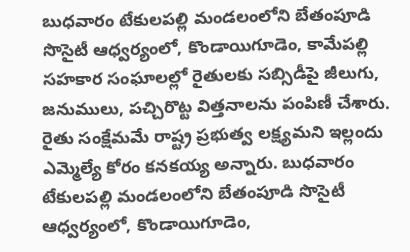బుధవారం టేకులపల్లి మండలంలోని బేతంపూడి సొసైటీ ఆధ్వర్యంలో, కొండాయిగూడెం, కామేపల్లి సహకార సంఘాలల్లో రైతులకు సబ్సిడీపై జీలుగు, జనుములు, పచ్చిరొట్ట విత్తనాలను పంపిణీ చేశారు.
రైతు సంక్షేమమే రాష్ట్ర ప్రభుత్వ లక్ష్యమని ఇల్లందు ఎమ్మెల్యే కోరం కనకయ్య అన్నారు. బుధవారం టేకులపల్లి మండలంలోని బేతంపూడి సొసైటీ ఆధ్వర్యంలో, కొండాయిగూడెం,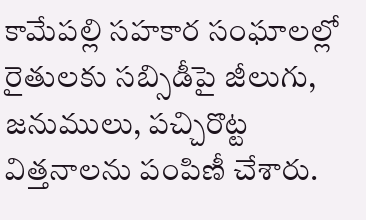కామేపల్లి సహకార సంఘాలల్లో రైతులకు సబ్సిడీపై జీలుగు, జనుములు, పచ్చిరొట్ట విత్తనాలను పంపిణీ చేశారు.